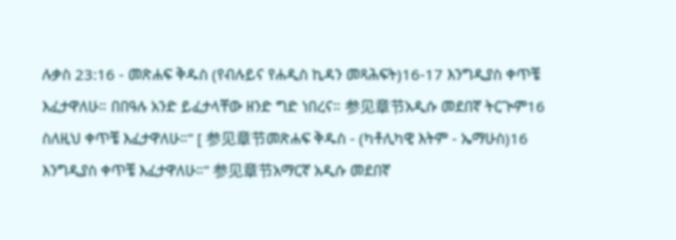ሉቃስ 23:16 - መጽሐፍ ቅዱስ (የብሉይና የሐዲስ ኪዳን መጻሕፍት)16-17 እንግዲያስ ቀጥቼ እፈታዋለሁ። በበዓሉ አንድ ይፈታላቸው ዘንድ ግድ ነበረና። 参见章节አዲሱ መደበኛ ትርጒም16 ስለዚህ ቀጥቼ እፈታዋለሁ።” [ 参见章节መጽሐፍ ቅዱስ - (ካቶሊካዊ እትም - ኤማሁስ)16 እንግዲያስ ቀጥቼ እፈታዋለሁ።” 参见章节አማርኛ አዲሱ መደበኛ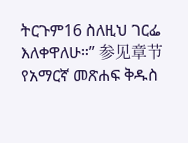ትርጉም16 ስለዚህ ገርፌ እለቀዋለሁ።” 参见章节የአማርኛ መጽሐፍ ቅዱስ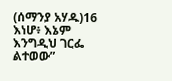(ሰማንያ አሃዱ)16 እነሆ፥ እኔም እንግዲህ ገርፌ ልተወው”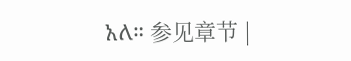አለ። 参见章节 |